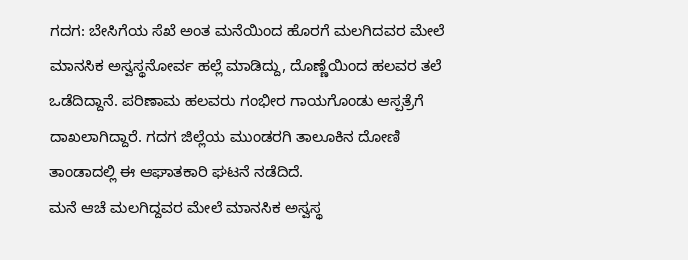ಗದಗ: ಬೇಸಿಗೆಯ ಸೆಖೆ ಅಂತ ಮನೆಯಿಂದ ಹೊರಗೆ ಮಲಗಿದವರ ಮೇಲೆ ಮಾನಸಿಕ ಅಸ್ವಸ್ಥನೋರ್ವ ಹಲ್ಲೆ ಮಾಡಿದ್ದು, ದೊಣ್ಣೆಯಿಂದ ಹಲವರ ತಲೆ ಒಡೆದಿದ್ದಾನೆ. ಪರಿಣಾಮ ಹಲವರು ಗಂಭೀರ ಗಾಯಗೊಂಡು ಆಸ್ಪತ್ರೆಗೆ ದಾಖಲಾಗಿದ್ದಾರೆ. ಗದಗ ಜಿಲ್ಲೆಯ ಮುಂಡರಗಿ ತಾಲೂಕಿನ ದೋಣಿ ತಾಂಡಾದಲ್ಲಿ ಈ ಆಘಾತಕಾರಿ ಘಟನೆ ನಡೆದಿದೆ.
ಮನೆ ಆಚೆ ಮಲಗಿದ್ದವರ ಮೇಲೆ ಮಾನಸಿಕ ಅಸ್ವಸ್ಥ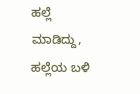ಹಲ್ಲೆ ಮಾಡಿದ್ದು, ಹಲ್ಲೆಯ ಬಳಿ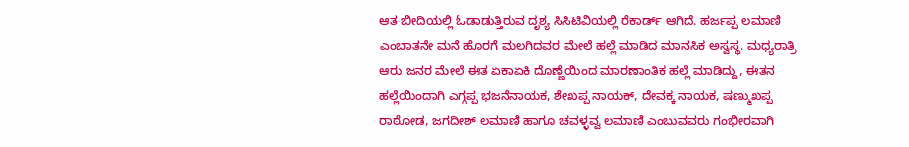ಆತ ಬೀದಿಯಲ್ಲಿ ಓಡಾಡುತ್ತಿರುವ ದೃಶ್ಯ ಸಿಸಿಟಿವಿಯಲ್ಲಿ ರೆಕಾರ್ಡ್ ಆಗಿದೆ. ಹರ್ಜಪ್ಪ ಲಮಾಣಿ ಎಂಬಾತನೇ ಮನೆ ಹೊರಗೆ ಮಲಗಿದವರ ಮೇಲೆ ಹಲ್ಲೆ ಮಾಡಿದ ಮಾನಸಿಕ ಅಸ್ವಸ್ಥ. ಮಧ್ಯರಾತ್ರಿ ಆರು ಜನರ ಮೇಲೆ ಈತ ಏಕಾಏಕಿ ದೊಣ್ಣೆಯಿಂದ ಮಾರಣಾಂತಿಕ ಹಲ್ಲೆ ಮಾಡಿದ್ದು, ಈತನ ಹಲ್ಲೆಯಿಂದಾಗಿ ಎಗ್ಗಪ್ಪ ಭಜನೆನಾಯಕ, ಶೇಖಪ್ಪ ನಾಯಕ್, ದೇವಕ್ಕ ನಾಯಕ, ಷಣ್ಮುಖಪ್ಪ ರಾಠೋಡ, ಜಗದೀಶ್ ಲಮಾಣಿ ಹಾಗೂ ಚವಳ್ಳವ್ವ ಲಮಾಣಿ ಎಂಬುವವರು ಗಂಭೀರವಾಗಿ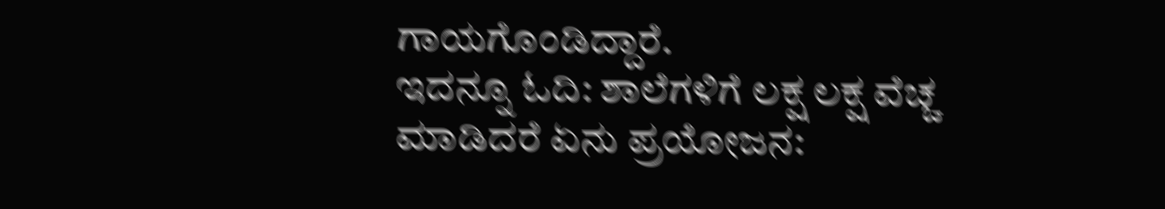ಗಾಯಗೊಂಡಿದ್ದಾರೆ.
ಇದನ್ನೂ ಓದಿ: ಶಾಲೆಗಳಿಗೆ ಲಕ್ಷ ಲಕ್ಷ ವೆಚ್ಚ ಮಾಡಿದರೆ ಏನು ಪ್ರಯೋಜನ: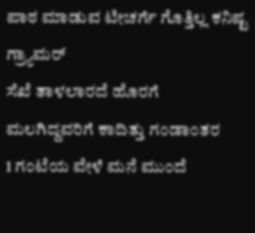ಪಾಠ ಮಾಡುವ ಟೀಚರ್ಗೆ ಗೊತ್ತಿಲ್ಲ ಕನಿಷ್ಟ ಗ್ರ್ಯಾಮರ್
ಸೆಖೆ ತಾಳಲಾರದೆ ಹೊರಗೆ ಮಲಗಿದ್ದವರಿಗೆ ಕಾದಿತ್ತು ಗಂಡಾಂತರ
1 ಗಂಟೆಯ ವೇಳೆ ಮನೆ ಮುಂದೆ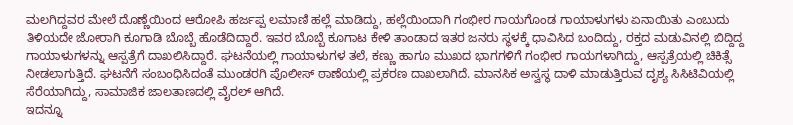ಮಲಗಿದ್ದವರ ಮೇಲೆ ದೊಣ್ಣೆಯಿಂದ ಆರೋಪಿ ಹರ್ಜಪ್ಪ ಲಮಾಣಿ ಹಲ್ಲೆ ಮಾಡಿದ್ದು, ಹಲ್ಲೆಯಿಂದಾಗಿ ಗಂಭೀರ ಗಾಯಗೊಂಡ ಗಾಯಾಳುಗಳು ಏನಾಯಿತು ಎಂಬುದು ತಿಳಿಯದೇ ಜೋರಾಗಿ ಕೂಗಾಡಿ ಬೊಬ್ಬೆ ಹೊಡೆದಿದ್ದಾರೆ. ಇವರ ಬೊಬ್ಬೆ ಕೂಗಾಟ ಕೇಳಿ ತಾಂಡಾದ ಇತರ ಜನರು ಸ್ಥಳಕ್ಕೆ ಧಾವಿಸಿದ ಬಂದಿದ್ದು, ರಕ್ತದ ಮಡುವಿನಲ್ಲಿ ಬಿದ್ದಿದ್ದ ಗಾಯಾಳುಗಳನ್ನು ಆಸ್ಪತ್ರೆಗೆ ದಾಖಲಿಸಿದ್ದಾರೆ. ಘಟನೆಯಲ್ಲಿ ಗಾಯಾಳುಗಳ ತಲೆ, ಕಣ್ಣು ಹಾಗೂ ಮುಖದ ಭಾಗಗಳಿಗೆ ಗಂಭೀರ ಗಾಯಗಳಾಗಿದ್ದು, ಆಸ್ಪತ್ರೆಯಲ್ಲಿ ಚಿಕಿತ್ಸೆ ನೀಡಲಾಗುತ್ತಿದೆ. ಘಟನೆಗೆ ಸಂಬಂಧಿಸಿದಂತೆ ಮುಂಡರಗಿ ಪೊಲೀಸ್ ಠಾಣೆಯಲ್ಲಿ ಪ್ರಕರಣ ದಾಖಲಾಗಿದೆ. ಮಾನಸಿಕ ಅಸ್ವಸ್ಥ ದಾಳಿ ಮಾಡುತ್ತಿರುವ ದೃಶ್ಯ ಸಿಸಿಟಿವಿಯಲ್ಲಿ ಸೆರೆಯಾಗಿದ್ದು, ಸಾಮಾಜಿಕ ಜಾಲತಾಣದಲ್ಲಿ ವೈರಲ್ ಆಗಿದೆ.
ಇದನ್ನೂ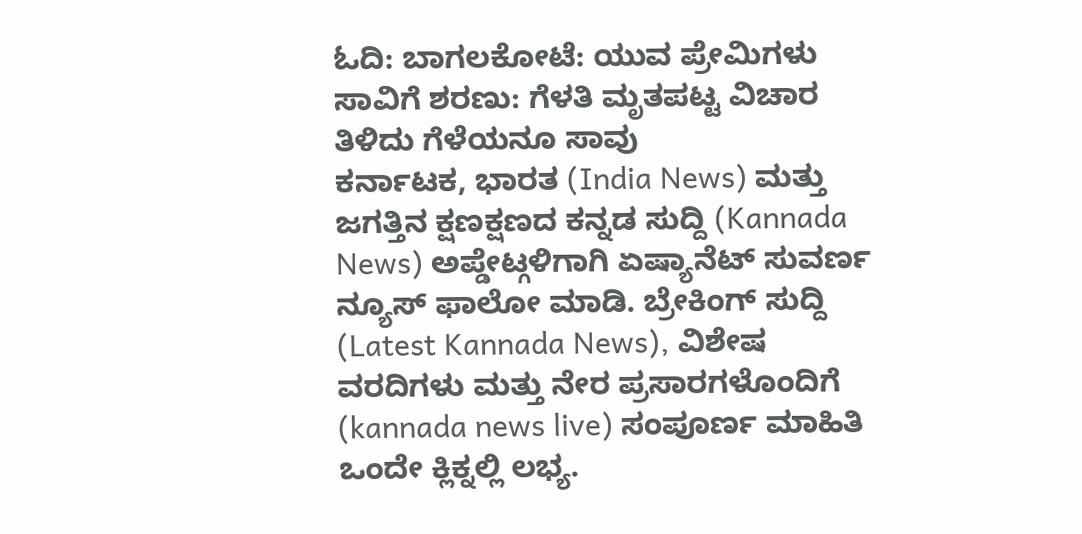ಓದಿ: ಬಾಗಲಕೋಟೆ: ಯುವ ಪ್ರೇಮಿಗಳು ಸಾವಿಗೆ ಶರಣು: ಗೆಳತಿ ಮೃತಪಟ್ಟ ವಿಚಾರ ತಿಳಿದು ಗೆಳೆಯನೂ ಸಾವು
ಕರ್ನಾಟಕ, ಭಾರತ (India News) ಮತ್ತು ಜಗತ್ತಿನ ಕ್ಷಣಕ್ಷಣದ ಕನ್ನಡ ಸುದ್ದಿ (Kannada News) ಅಪ್ಡೇಟ್ಗಳಿಗಾಗಿ ಏಷ್ಯಾನೆಟ್ ಸುವರ್ಣ ನ್ಯೂಸ್ ಫಾಲೋ ಮಾಡಿ. ಬ್ರೇಕಿಂಗ್ ಸುದ್ದಿ (Latest Kannada News), ವಿಶೇಷ ವರದಿಗಳು ಮತ್ತು ನೇರ ಪ್ರಸಾರಗಳೊಂದಿಗೆ (kannada news live) ಸಂಪೂರ್ಣ ಮಾಹಿತಿ ಒಂದೇ ಕ್ಲಿಕ್ನಲ್ಲಿ ಲಭ್ಯ.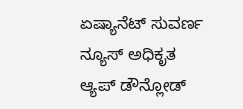ಏಷ್ಯಾನೆಟ್ ಸುವರ್ಣ ನ್ಯೂಸ್ ಅಧಿಕೃತ ಆ್ಯಪ್ ಡೌನ್ಲೋಡ್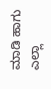ಮಾಡಿ ಹಾಗು ಎಲ್ಲಾ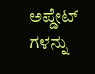ಅಪ್ಡೇಟ್ ಗಳನ್ನು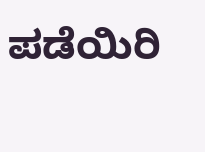ಪಡೆಯಿರಿ